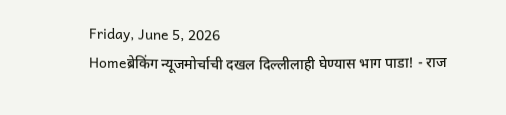Friday, June 5, 2026
Homeब्रेकिंग न्यूजमोर्चाची दखल दिल्लीलाही घेण्यास भाग पाडा! - राज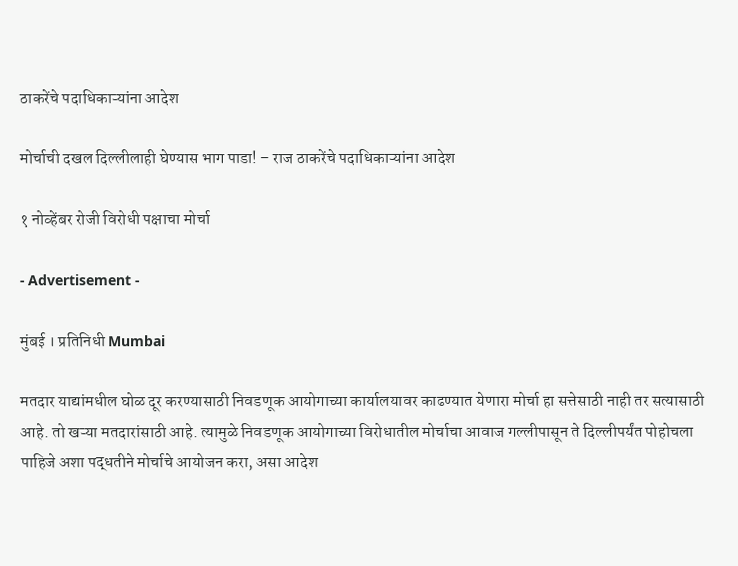ठाकरेंचे पदाधिकाऱ्यांना आदेश

मोर्चाची दखल दिल्लीलाही घेण्यास भाग पाडा! – राज ठाकरेंचे पदाधिकाऱ्यांना आदेश

१ नोव्हेंबर रोजी विरोधी पक्षाचा मोर्चा

- Advertisement -

मुंबई । प्रतिनिधी Mumbai

मतदार याद्यांमधील घोळ दूर करण्यासाठी निवडणूक आयोगाच्या कार्यालयावर काढण्यात येणारा मोर्चा हा सत्तेसाठी नाही तर सत्यासाठी आहे. तो खऱ्या मतदारांसाठी आहे. त्यामुळे निवडणूक आयोगाच्या विरोधातील मोर्चाचा आवाज गल्लीपासून ते दिल्लीपर्यंत पोहोचला पाहिजे अशा पद्धतीने मोर्चाचे आयोजन करा, असा आदेश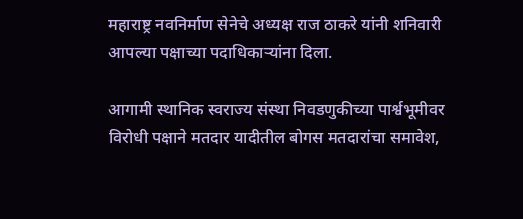महाराष्ट्र नवनिर्माण सेनेचे अध्यक्ष राज ठाकरे यांनी शनिवारी आपल्या पक्षाच्या पदाधिकाऱ्यांना दिला.

आगामी स्थानिक स्वराज्य संस्था निवडणुकीच्या पार्श्वभूमीवर विरोधी पक्षाने मतदार यादीतील बोगस मतदारांचा समावेश,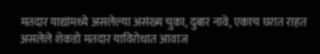मतदार याद्यांमध्ये असलेल्या असंख्य चुका, दुबार नावे, एकाच घरात राहत असलेले शेकडो मतदार याविरोधात आवाज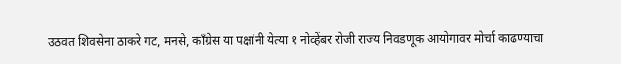उठवत शिवसेना ठाकरे गट, मनसे, काँग्रेस या पक्षांनी येत्या १ नोव्हेंबर रोजी राज्य निवडणूक आयोगावर मोर्चा काढण्याचा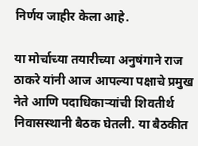निर्णय जाहीर केला आहे.

या मोर्चाच्या तयारीच्या अनुषंगाने राज ठाकरे यांनी आज आपल्या पक्षाचे प्रमुख नेते आणि पदाधिकाऱ्यांची शिवतीर्थ निवासस्थानी बैठक घेतली. या बैठकीत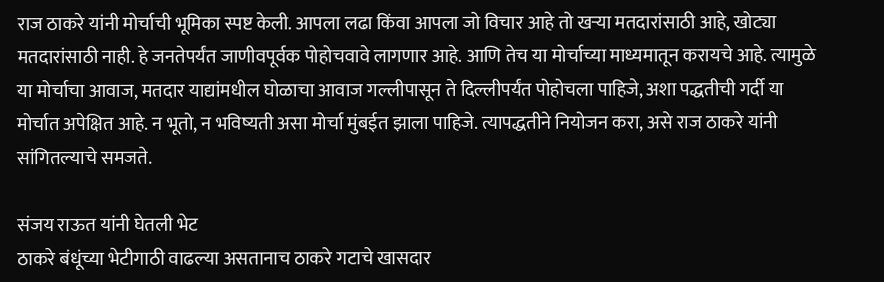राज ठाकरे यांनी मोर्चाची भूमिका स्पष्ट केली. आपला लढा किंवा आपला जो विचार आहे तो खऱ्या मतदारांसाठी आहे, खोट्या मतदारांसाठी नाही. हे जनतेपर्यंत जाणीवपूर्वक पोहोचवावे लागणार आहे. आणि तेच या मोर्चाच्या माध्यमातून करायचे आहे. त्यामुळे या मोर्चाचा आवाज, मतदार याद्यांमधील घोळाचा आवाज गल्लीपासून ते दिल्लीपर्यंत पोहोचला पाहिजे, अशा पद्धतीची गर्दी या मोर्चात अपेक्षित आहे. न भूतो, न भविष्यती असा मोर्चा मुंबईत झाला पाहिजे. त्यापद्धतीने नियोजन करा, असे राज ठाकरे यांनी सांगितल्याचे समजते.

संजय राऊत यांनी घेतली भेट
ठाकरे बंधूंच्या भेटीगाठी वाढल्या असतानाच ठाकरे गटाचे खासदार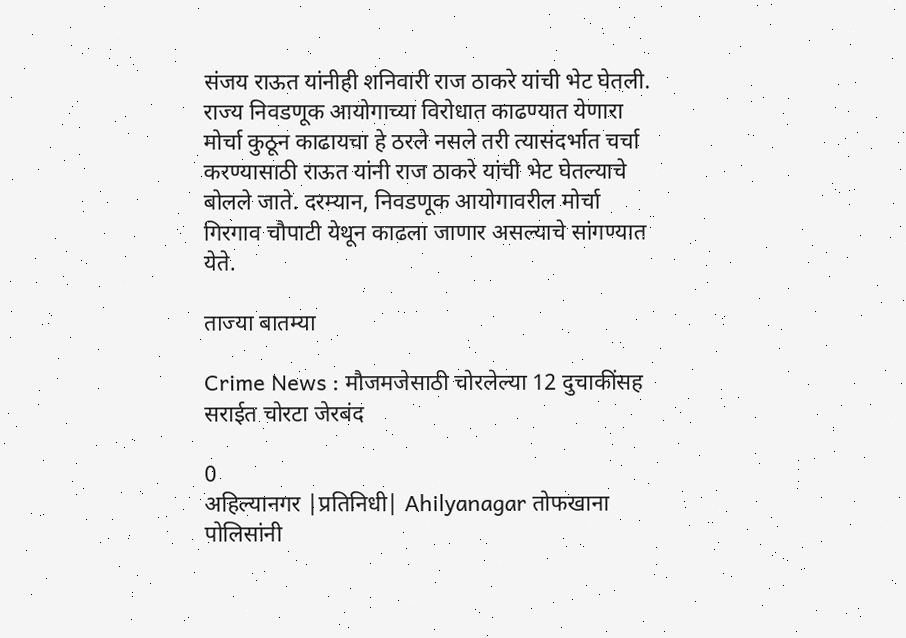संजय राऊत यांनीही शनिवारी राज ठाकरे यांची भेट घेतली. राज्य निवडणूक आयोगाच्या विरोधात काढण्यात येणारा मोर्चा कुठून काढायचा हे ठरले नसले तरी त्यासंदर्भात चर्चा करण्यासाठी राऊत यांनी राज ठाकरे यांची भेट घेतल्याचे बोलले जाते. दरम्यान, निवडणूक आयोगावरील मोर्चा गिरगाव चौपाटी येथून काढला जाणार असल्याचे सांगण्यात येते.

ताज्या बातम्या

Crime News : मौजमजेसाठी चोरलेल्या 12 दुचाकींसह सराईत चोरटा जेरबंद

0
अहिल्यानगर |प्रतिनिधी| Ahilyanagar तोफखाना पोलिसांनी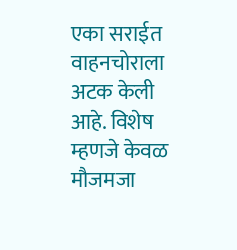एका सराईत वाहनचोराला अटक केली आहे. विशेष म्हणजे केवळ मौजमजा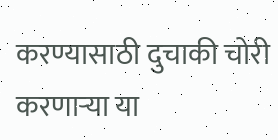करण्यासाठी दुचाकी चोरी करणार्‍या या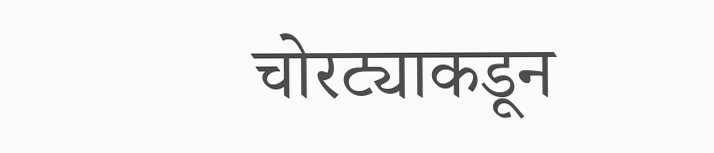चोरट्याकडून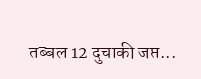तब्बल 12 दुचाकी जप्त...